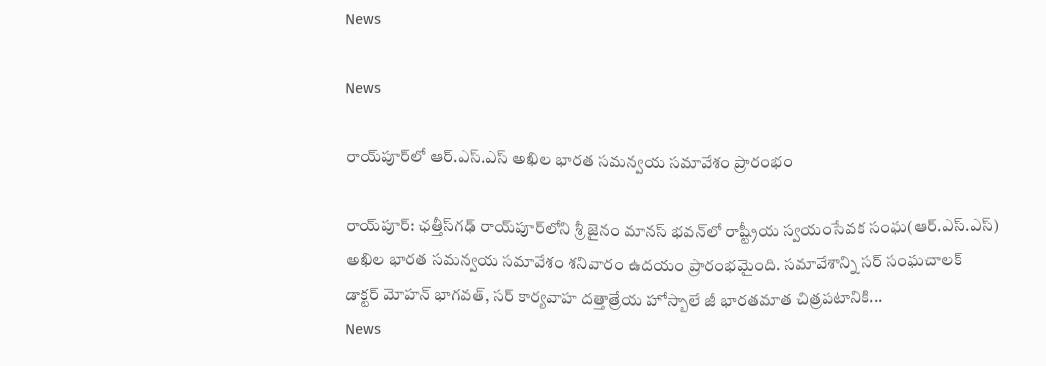News

News

రాయ్‌పూర్‌లో ఆర్‌.ఎస్‌.ఎస్‌ అఖిల భారత సమన్వయ సమావేశం ప్రారంభం

రాయ్‌పూర్: ఛత్తీస్‌గఢ్ రాయ్‌పూర్‌లోని శ్రీ జైనం మానస్ భవన్‌లో రాష్ట్రీయ స్వయంసేవక సంఘ‌(ఆర్‌.ఎస్‌.ఎస్‌) అఖిల భారత సమన్వయ సమావేశం శ‌నివారం ఉదయం ప్రారంభమైంది. సమావేశాన్ని స‌ర్ సంఘ‌చాల‌క్‌ డాక్టర్ మోహన్ భాగవత్, స‌ర్ కార్య‌వాహ‌ దత్తాత్రేయ హోస్బాలే జీ భారతమాత చిత్రపటానికి...
News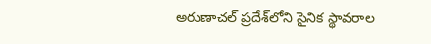అరుణాచల్ ప్రదేశ్‌లోని సైనిక స్థావరాల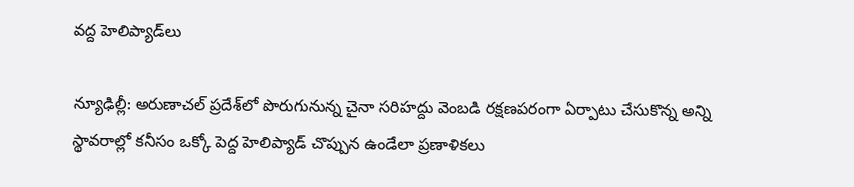వద్ద హెలిప్యాడ్‌లు

న్యూఢిల్లీ: అరుణాచల్‌ ప్రదేశ్‌లో పొరుగునున్న చైనా సరిహద్దు వెంబడి రక్షణపరంగా ఏర్పాటు చేసుకొన్న అన్ని స్థావరాల్లో కనీసం ఒక్కో పెద్ద హెలిప్యాడ్‌ చొప్పున ఉండేలా ప్రణాళికలు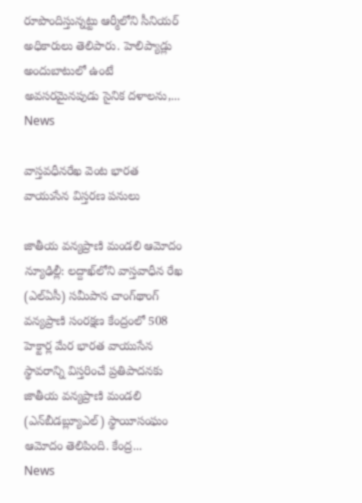రూపొందిస్తున్నట్టు ఆర్మీలోని సీనియర్‌ అధికారులు తెలిపారు. హెలిప్యాడ్లు అందుబాటులో ఉంటే అవసరమైనపుడు సైనిక దళాలను,...
News

వాస్తవధీనరేఖ వెంట భారత వాయుసేన విస్తరణ ప‌నులు

జాతీయ వన్యప్రాణి మండలి ఆమోదం న్యూఢిల్లీ: లద్దాఖ్‌లోని వాస్తవాధీన రేఖ (ఎల్‌ఏసీ) సమీపాన చాంగ్‌థాంగ్‌ వన్యప్రాణి సంరక్షణ కేంద్రంలో 508 హెక్టార్ల మేర భారత వాయుసేన స్థావరాన్ని విస్తరించే ప్రతిపాదనకు జాతీయ వన్యప్రాణి మండలి (ఎన్‌బీడబ్ల్యూఎల్‌) స్థాయీసంఘం ఆమోదం తెలిపింది. కేంద్ర...
News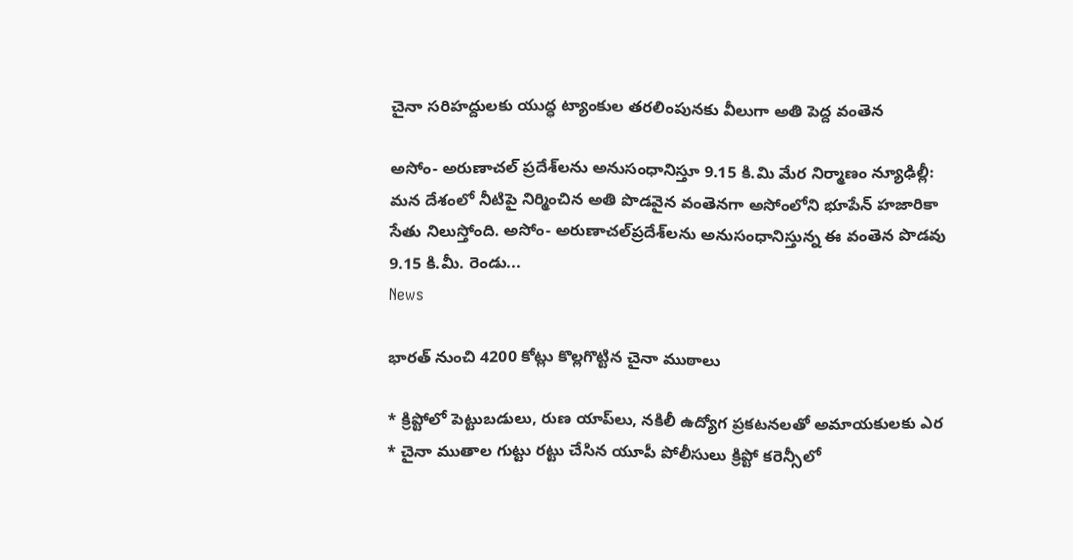చైనా సరిహద్దులకు యుద్ధ ట్యాంకుల తరలింపునకు వీలుగా అతి పెద్ద వంతెన

అసోం- అరుణాచల్ ప్రదేశ్‌లను అనుసంధానిస్తూ 9.15 కి.మి మేర నిర్మాణం న్యూఢిల్లీ: మన దేశంలో నీటిపై నిర్మించిన అతి పొడవైన వంతెనగా అసోంలోని భూపేన్‌ హజారికా సేతు నిలుస్తోంది. అసోం- అరుణాచల్‌ప్రదేశ్‌లను అనుసంధానిస్తున్న ఈ వంతెన పొడవు 9.15 కి.మీ. రెండు...
News

భారత్ నుంచి 4200 కోట్లు కొల్లగొట్టిన చైనా ముఠాలు

* క్రిప్టోలో పెట్టుబడులు, రుణ యాప్‌లు, నకిలీ ఉద్యోగ ప్రకటనలతో అమాయకులకు ఎర * చైనా ముతాల గుట్టు రట్టు చేసిన యూపీ పోలీసులు క్రిప్టో కరెన్సీలో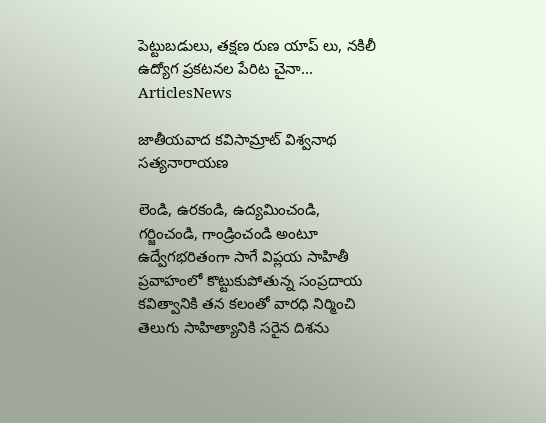పెట్టుబడులు, తక్షణ రుణ యాప్ ‌లు, నకిలీ ఉద్యోగ ప్రకటనల పేరిట చైనా...
ArticlesNews

జాతీయవాద కవిసామ్రాట్ విశ్వనాథ సత్యనారాయణ

లెండి, ఉరకండి, ఉద్యమించండి, గర్జించండి, గాండ్రించండి అంటూ ఉద్వేగభరితంగా సాగే విప్లయ సాహితీ ప్రవాహంలో కొట్టుకుపోతున్న సంప్రదాయ కవిత్వానికి తన కలంతో వారధి నిర్మించి తెలుగు సాహిత్యానికి సరైన దిశను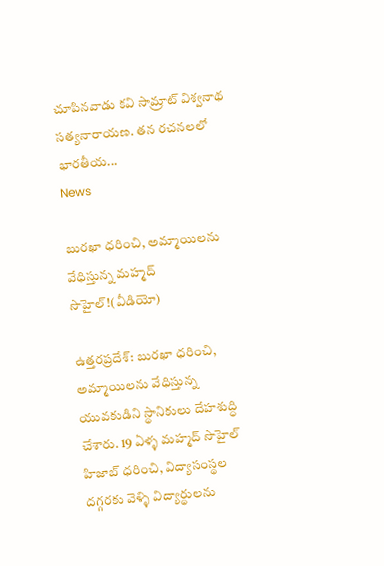చూపినవాడు కవి సామ్రాట్ విశ్వనాథ సత్యనారాయణ. తన రచనలలో భారతీయ...
News

బుర‌ఖా ధ‌రించి, అమ్మాయిలను వేధిస్తున్న మహ్మద్ సొహైల్!(వీడియో)

ఉత్తరప్రదేశ్: బుర‌ఖా ధ‌రించి, అమ్మాయిలను వేధిస్తున్న యువకుడిని స్థానికులు దేహ‌శుద్ధి చేశారు. 19 ఏళ్ళ‌ మహ్మద్ సొహైల్ హిజాబ్ ధరించి, విద్యాసంస్థల ద‌గ్గ‌ర‌కు వెళ్ళి విద్యార్థులను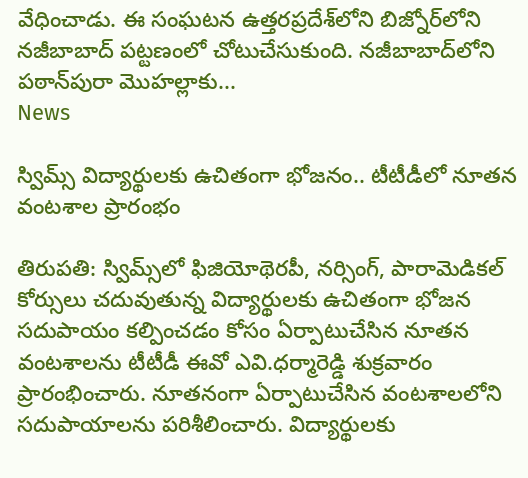వేధించాడు. ఈ సంఘ‌ట‌న ఉత్త‌ర‌ప్ర‌దేశ్‌లోని బిజ్నోర్‌లోని నజీబాబాద్ పట్టణంలో చోటుచేసుకుంది. నజీబాబాద్‌లోని పఠాన్‌పురా మొహల్లాకు...
News

స్విమ్స్ విద్యార్థులకు ఉచితంగా భోజ‌నం.. టీటీడీలో నూత‌న వంటశాల ప్రారంభం

తిరుప‌తి: స్విమ్స్‌లో ఫిజియోథెర‌పీ, న‌ర్సింగ్, పారామెడిక‌ల్ కోర్సులు చదువుతున్న విద్యార్థుల‌కు ఉచితంగా భోజన స‌దుపాయం క‌ల్పించ‌డం కోసం ఏర్పాటుచేసిన నూత‌న వంట‌శాల‌ను టీటీడీ ఈవో ఎవి.ధ‌ర్మారెడ్డి శుక్ర‌వారం ప్రారంభించారు. నూత‌నంగా ఏర్పాటుచేసిన వంట‌శాల‌లోని స‌దుపాయాలను ప‌రిశీలించారు. విద్యార్థుల‌కు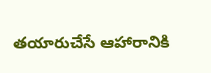త‌యారుచేసే ఆహారానికి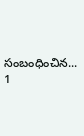సంబంధించిన...
1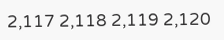2,117 2,118 2,119 2,120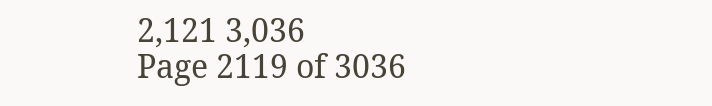2,121 3,036
Page 2119 of 3036